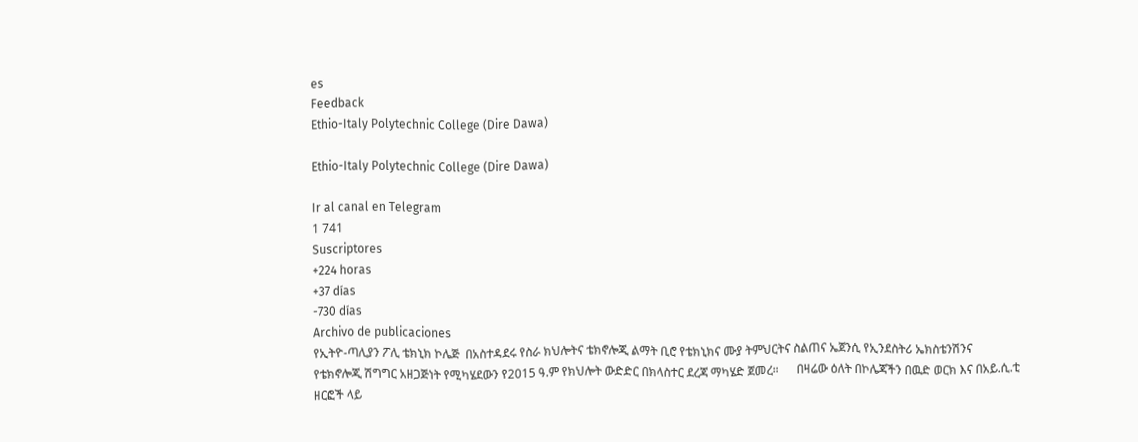es
Feedback
Ethio-Italy Polytechnic College (Dire Dawa)

Ethio-Italy Polytechnic College (Dire Dawa)

Ir al canal en Telegram
1 741
Suscriptores
+224 horas
+37 días
-730 días
Archivo de publicaciones
የኢትዮ-ጣሊያን ፖሊ ቴክኒክ ኮሌጅ  በአስተዳደሩ የስራ ክህሎትና ቴክኖሎጂ ልማት ቢሮ የቴክኒክና ሙያ ትምህርትና ስልጠና ኤጀንሲ የኢንደስትሪ ኤክስቴንሽንና የቴክኖሎጂ ሽግግር አዘጋጅነት የሚካሄደውን የ2015 ዓ.ም የክህሎት ውድድር በክላስተር ደረጃ ማካሄድ ጀመረ።      በዛሬው ዕለት በኮሌጃችን በዉድ ወርክ እና በአይ.ሲ.ቲ ዘርፎች ላይ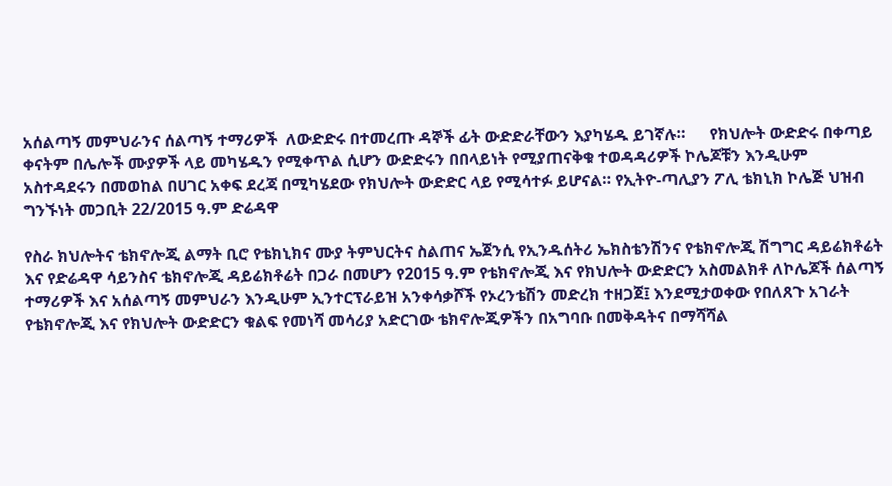አሰልጣኝ መምህራንና ሰልጣኝ ተማሪዎች  ለውድድሩ በተመረጡ ዳኞች ፊት ውድድራቸውን እያካሄዱ ይገኛሉ።      የክህሎት ውድድሩ በቀጣይ ቀናትም በሌሎች ሙያዎች ላይ መካሄዱን የሚቀጥል ሲሆን ውድድሩን በበላይነት የሚያጠናቅቁ ተወዳዳሪዎች ኮሌጆቹን እንዲሁም አስተዳደሩን በመወከል በሀገር አቀፍ ደረጃ በሚካሄደው የክህሎት ውድድር ላይ የሚሳተፉ ይሆናል። የኢትዮ-ጣሊያን ፖሊ ቴክኒክ ኮሌጅ ህዝብ ግንኙነት መጋቢት 22/2015 ዓ.ም ድሬዳዋ

የስራ ክህሎትና ቴክኖሎጂ ልማት ቢሮ የቴክኒክና ሙያ ትምህርትና ስልጠና ኤጀንሲ የኢንዱሰትሪ ኤክስቴንሽንና የቴክኖሎጂ ሽግግር ዳይሬክቶሬት እና የድሬዳዋ ሳይንስና ቴክኖሎጂ ዳይሬክቶሬት በጋራ በመሆን የ2015 ዓ.ም የቴክኖሎጂ እና የክህሎት ውድድርን አስመልክቶ ለኮሌጆች ሰልጣኝ ተማሪዎች እና አሰልጣኝ መምህራን እንዲሁም ኢንተርፕራይዝ አንቀሳቃሾች የኦረንቴሽን መድረክ ተዘጋጀ፤ እንደሚታወቀው የበለጸጉ አገራት የቴክኖሎጂ እና የክህሎት ውድድርን ቁልፍ የመነሻ መሳሪያ አድርገው ቴክኖሎጂዎችን በአግባቡ በመቅዳትና በማሻሻል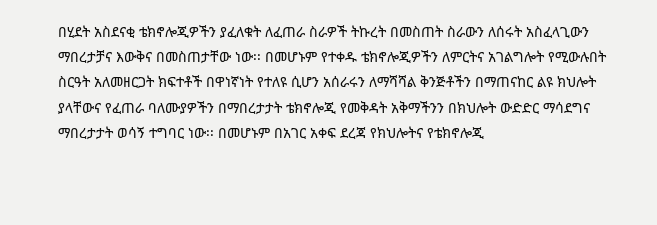በሂደት አስደናቂ ቴክኖሎጂዎችን ያፈለቁት ለፈጠራ ስራዎች ትኩረት በመስጠት ስራውን ለሰሩት አስፈላጊውን ማበረታቻና እውቅና በመስጠታቸው ነው፡፡ በመሆኑም የተቀዱ ቴክኖሎጂዎችን ለምርትና አገልግሎት የሚውሉበት ስርዓት አለመዘርጋት ክፍተቶች በዋነኛነት የተለዩ ሲሆን አሰራሩን ለማሻሻል ቅንጅቶችን በማጠናከር ልዩ ክህሎት ያላቸውና የፈጠራ ባለሙያዎችን በማበረታታት ቴክኖሎጂ የመቅዳት አቅማችንን በክህሎት ውድድር ማሳደግና ማበረታታት ወሳኝ ተግባር ነው፡፡ በመሆኑም በአገር አቀፍ ደረጃ የክህሎትና የቴክኖሎጂ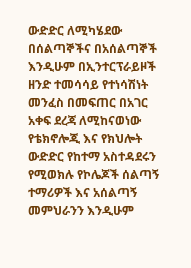ውድድር ለሚካሄደው በሰልጣኞችና በአሰልጣኞች እንዲሁም በኢንተርፕራይዞች ዘንድ ተመሳሳይ የተነሳሽነት መንፈስ በመፍጠር በአገር አቀፍ ደረጃ ለሚከናወነው የቴክኖሎጂ እና የክህሎት ውድድር የከተማ አስተዳደሩን የሚወክሉ የኮሌጆች ሰልጣኝ ተማሪዎች እና አሰልጣኝ መምህራንን እንዲሁም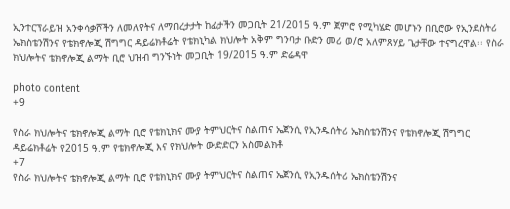ኢንተርፕራይዝ አንቀሳቃሾችን ለመለየትና ለማበረታታት ከፊታችን መጋቢት 21/2015 ዓ.ም ጀምሮ የሚካሄድ መሆኑን በቢሮው የኢንደስትሪ ኤክስቴንሽንና የቴክኖሎጂ ሽግግር ዳይሬክቶሬት የቴክኒካል ክህሎት አቅም ግንባታ ቡድን መሪ ወ/ሮ አለምጸሃይ ጌታቸው ተናግረዋል፡፡ የስራ ክህሎትና ቴክኖሎጂ ልማት ቢሮ ህዝብ ግንኙነት መጋቢት 19/2015 ዓ.ም ድሬዳዋ

photo content
+9

የስራ ክህሎትና ቴክኖሎጂ ልማት ቢሮ የቴክኒክና ሙያ ትምህርትና ስልጠና ኤጀንሲ የኢንዱሰትሪ ኤክስቴንሽንና የቴክኖሎጂ ሽግግር ዳይሬክቶሬት የ2015 ዓ.ም የቴክኖሎጂ እና የክህሎት ውድድርን አስመልክቶ
+7
የስራ ክህሎትና ቴክኖሎጂ ልማት ቢሮ የቴክኒክና ሙያ ትምህርትና ስልጠና ኤጀንሲ የኢንዱሰትሪ ኤክስቴንሽንና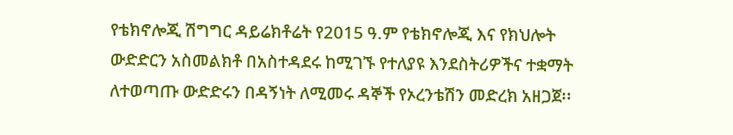የቴክኖሎጂ ሽግግር ዳይሬክቶሬት የ2015 ዓ.ም የቴክኖሎጂ እና የክህሎት ውድድርን አስመልክቶ በአስተዳደሩ ከሚገኙ የተለያዩ እንደስትሪዎችና ተቋማት ለተወጣጡ ውድድሩን በዳኝነት ለሚመሩ ዳኞች የኦረንቴሽን መድረክ አዘጋጀ፡፡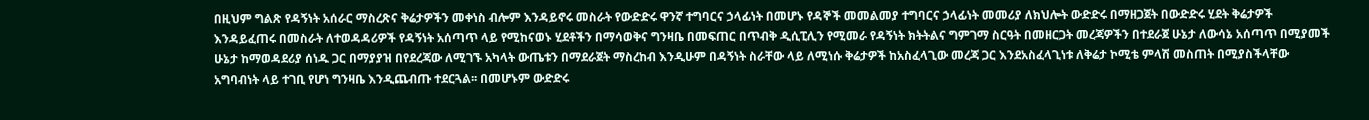በዚህም ግልጽ የዳኝነት አሰራር ማስረጽና ቅሬታዎችን መቀነስ ብሎም እንዳይኖሩ መስራት የውድድሩ ዋንኛ ተግባርና ኃላፊነት በመሆኑ የዳኞች መመልመያ ተግባርና ኃላፊነት መመሪያ ለክህሎት ውድድሩ በማዘጋጀት በውድድሩ ሂደት ቅሬታዎች እንዳይፈጠሩ በመስራት ለተወዳዳሪዎች የዳኝነት አሰጣጥ ላይ የሚከናወኑ ሂደቶችን በማሳወቅና ግንዛቤ በመፍጠር በጥብቅ ዲሲፒሊን የሚመራ የዳኝነት ክትትልና ግምገማ ስርዓት በመዘርጋት መረጃዎችን በተደራጀ ሁኔታ ለውሳኔ አሰጣጥ በሚያመች ሁኔታ ከማወዳደሪያ ሰነዱ ጋር በማያያዝ በየደረጃው ለሚገኙ አካላት ውጤቱን በማደራጀት ማስረከብ እንዲሁም በዳኝነት ስራቸው ላይ ለሚነሱ ቅሬታዎች ከአስፈላጊው መረጃ ጋር እንደአስፈላጊነቱ ለቅሬታ ኮሚቴ ምላሽ መስጠት በሚያስችላቸው አግባብነት ላይ ተገቢ የሆነ ግንዛቤ እንዲጨብጡ ተደርጓል፡፡ በመሆኑም ውድድሩ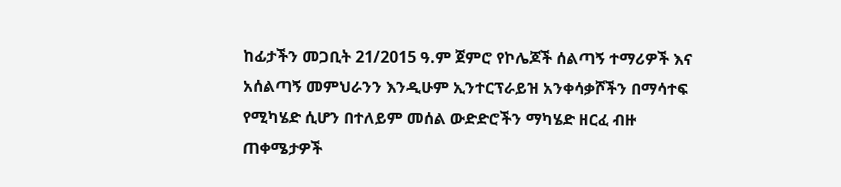ከፊታችን መጋቢት 21/2015 ዓ.ም ጀምሮ የኮሌጆች ሰልጣኝ ተማሪዎች እና አሰልጣኝ መምህራንን እንዲሁም ኢንተርፕራይዝ አንቀሳቃሾችን በማሳተፍ የሚካሄድ ሲሆን በተለይም መሰል ውድድሮችን ማካሄድ ዘርፈ ብዙ ጠቀሜታዎች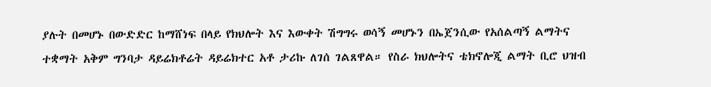ያሉት በመሆኑ በውድድር ከማሸነፍ በላይ የክህሎት እና እውቀት ሽግግሩ ወሳኝ መሆኑን በኤጀንሲው የአሰልጣኝ ልማትና ተቋማት አቅም ግንባታ ዳይሬክቶሬት ዳይሬክተር አቶ ታሪኩ ለገሰ ገልጸዋል። የስራ ክህሎትና ቴክኖሎጂ ልማት ቢሮ ህዝብ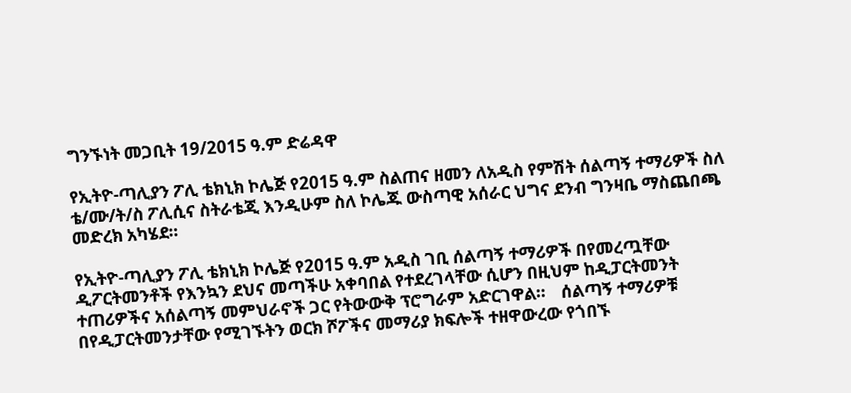ግንኙነት መጋቢት 19/2015 ዓ.ም ድሬዳዋ

የኢትዮ-ጣሊያን ፖሊ ቴክኒክ ኮሌጅ የ2015 ዓ.ም ስልጠና ዘመን ለአዲስ የምሽት ሰልጣኝ ተማሪዎች ስለ ቴ/ሙ/ት/ስ ፖሊሲና ስትራቴጂ እንዲሁም ስለ ኮሌጁ ውስጣዊ አሰራር ህግና ደንብ ግንዛቤ ማስጨበጫ መድረክ አካሄደ።

የኢትዮ-ጣሊያን ፖሊ ቴክኒክ ኮሌጅ የ2015 ዓ.ም አዲስ ገቢ ሰልጣኝ ተማሪዎች በየመረጧቸው ዲፖርትመንቶች የእንኳን ደህና መጣችሁ አቀባበል የተደረገላቸው ሲሆን በዚህም ከዲፓርትመንት ተጠሪዎችና አሰልጣኝ መምህራኖች ጋር የትውውቅ ፕሮግራም አድርገዋል።    ሰልጣኝ ተማሪዎቹ በየዲፓርትመንታቸው የሚገኙትን ወርክ ሾፖችና መማሪያ ክፍሎች ተዘዋውረው የጎበኙ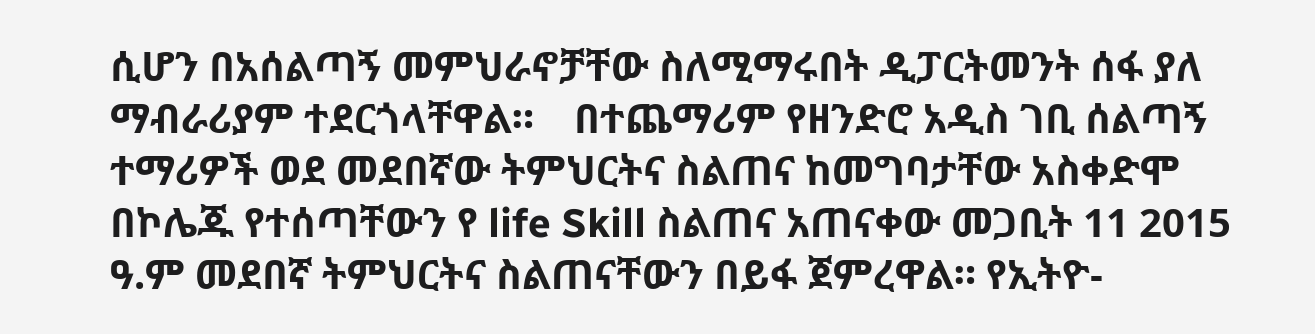ሲሆን በአሰልጣኝ መምህራኖቻቸው ስለሚማሩበት ዲፓርትመንት ሰፋ ያለ ማብራሪያም ተደርጎላቸዋል።    በተጨማሪም የዘንድሮ አዲስ ገቢ ሰልጣኝ ተማሪዎች ወደ መደበኛው ትምህርትና ስልጠና ከመግባታቸው አስቀድሞ በኮሌጁ የተሰጣቸውን የ life Skill ስልጠና አጠናቀው መጋቢት 11 2015 ዓ.ም መደበኛ ትምህርትና ስልጠናቸውን በይፋ ጀምረዋል። የኢትዮ-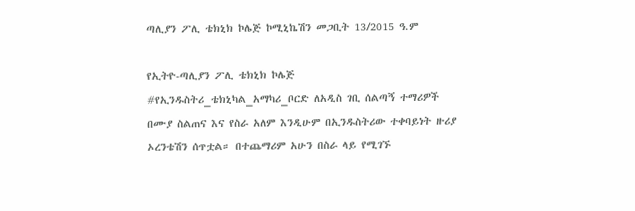ጣሊያን ፖሊ ቴክኒክ ኮሌጅ ኮሚኒኬሽን መጋቢት 13/2015 ዓ.ም

የኢትዮ-ጣሊያን ፖሊ ቴክኒክ ኮሌጅ #የኢንዱስትሪ_ቴክኒካል_አማካሪ_ቦርድ ለአዲስ ገቢ ሰልጣኝ ተማሪዎች በሙያ ስልጠና እና የስራ አለም እንዲሁም በኢንዱስትሪው ተቀባይነት ዙሪያ ኦረንቴሽን ሰጥቷል። በተጨማሪም አሁን በስራ ላይ የሚገኙ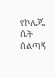የኮሌጁ ሴት ሰልጣኝ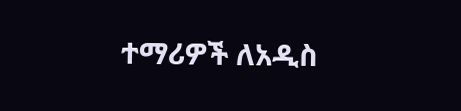ተማሪዎች ለአዲስ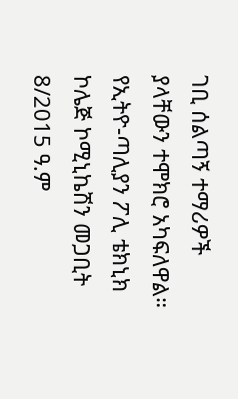ገቢ ሰልጣኝ ተማሪዎች ያላቸውን ተሞክሮ አካፍለዋል። የኢትዮ-ጣሊያን ፖሊ ቴክኒክ ኮሌጅ ኮሚኒኬሽን መጋቢት 8/2015 ዓ.ም